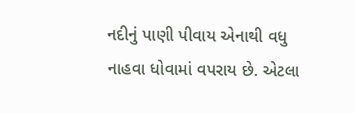નદીનું પાણી પીવાય એનાથી વધુ નાહવા ધોવામાં વપરાય છે. એટલા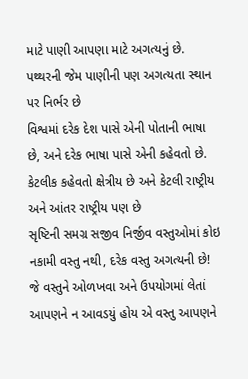માટે પાણી આપણા માટે અગત્યનું છે. પથ્થરની જેમ પાણીની પણ અગત્યતા સ્થાન પર નિર્ભર છે
વિશ્વમાં દરેક દેશ પાસે એની પોતાની ભાષા છે, અને દરેક ભાષા પાસે એની કહેવતો છે. કેટલીક કહેવતો ક્ષેત્રીય છે અને કેટલી રાષ્ટ્રીય અને આંતર રાષ્ટ્રીય પણ છે
સૃષ્ટિની સમગ્ર સજીવ નિર્જીવ વસ્તુઓમાં કોઇ નકામી વસ્તુ નથી, દરેક વસ્તુ અગત્યની છે! જે વસ્તુને ઓળખવા અને ઉપયોગમાં લેતાં આપણને ન આવડયું હોય એ વસ્તુ આપણને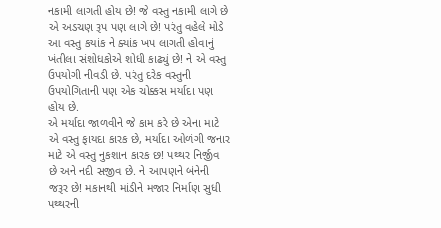નકામી લાગતી હોય છે! જે વસ્તુ નકામી લાગે છે એ અડચણ રૂપ પણ લાગે છે! પરંતુ વહેલે મોડે આ વસ્તુ કયાંક ને ક્યાંક ખપ લાગતી હોવાનું ખંતીલા સંશોધકોએ શોધી કાઢ્યું છે! ને એ વસ્તુ ઉપયોગી નીવડી છે. પરંતુ દરેક વસ્તુની ઉપયોગિતાની પણ એક ચોક્કસ મર્યાદા પણ હોય છે.
એ મર્યાદા જાળવીને જે કામ કરે છે એના માટે એ વસ્તુ ફાયદા કારક છે, મર્યાદા ઓળંગી જનાર માટે એ વસ્તુ નુકશાન કારક છ! પથ્થર નિર્જીવ છે અને નદી સજીવ છે. ને આપણને બંનેની જરૂર છે! મકાનથી માંડીને મજાર નિર્માણ સુધી પથ્થરની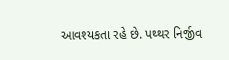આવશ્યકતા રહે છે. પથ્થર નિર્જીવ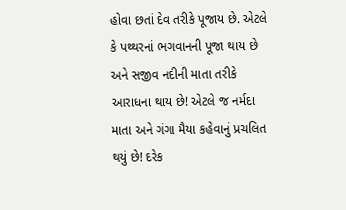હોવા છતાં દેવ તરીકે પૂજાય છે. એટલે કે પથ્થરનાં ભગવાનની પૂજા થાય છે અને સજીવ નદીની માતા તરીકે આરાધના થાય છે! એટલે જ નર્મદા માતા અને ગંગા મૈયા કહેવાનું પ્રચલિત થયું છે! દરેક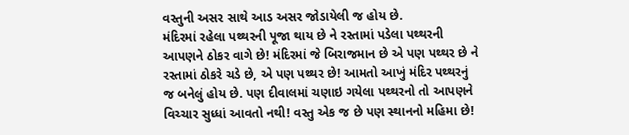વસ્તુની અસર સાથે આડ અસર જોડાયેલી જ હોય છે.
મંદિરમાં રહેલા પથ્થરની પૂજા થાય છે ને રસ્તામાં પડેલા પથ્થરની આપણને ઠોકર વાગે છે! મંદિરમાં જે બિરાજમાન છે એ પણ પથ્થર છે ને રસ્તામાં ઠોકરે ચડે છે, એ પણ પથ્થર છે! આમતો આખું મંદિર પથ્થરનું જ બનેલું હોય છે. પણ દીવાલમાં ચણાઇ ગયેલા પથ્થરનો તો આપણને વિચ્ચાર સુધ્ધાં આવતો નથી! વસ્તુ એક જ છે પણ સ્થાનનો મહિમા છે!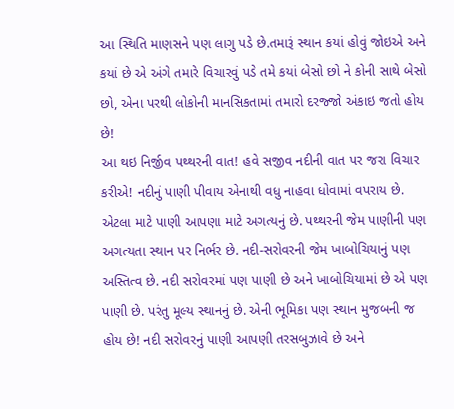આ સ્થિતિ માણસને પણ લાગુ પડે છે.તમારૂં સ્થાન કયાં હોવું જોઇએ અને કયાં છે એ અંગે તમારે વિચારવું પડે તમે કયાં બેસો છો ને કોની સાથે બેસો છો, એના પરથી લોકોની માનસિકતામાં તમારો દરજ્જો અંકાઇ જતો હોય છે!
આ થઇ નિર્જીવ પથ્થરની વાત! હવે સજીવ નદીની વાત પર જરા વિચાર કરીએ! નદીનું પાણી પીવાય એનાથી વધુ નાહવા ધોવામાં વપરાય છે. એટલા માટે પાણી આપણા માટે અગત્યનું છે. પથ્થરની જેમ પાણીની પણ અગત્યતા સ્થાન પર નિર્ભર છે. નદી-સરોવરની જેમ ખાબોચિયાનું પણ અસ્તિત્વ છે. નદી સરોવરમાં પણ પાણી છે અને ખાબોચિયામાં છે એ પણ પાણી છે. પરંતુ મૂલ્ય સ્થાનનું છે. એની ભૂમિકા પણ સ્થાન મુજબની જ હોય છે! નદી સરોવરનું પાણી આપણી તરસબુઝાવે છે અને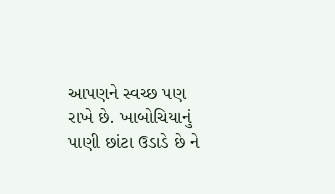આપણને સ્વચ્છ પણ રાખે છે. ખાબોચિયાનું પાણી છાંટા ઉડાડે છે ને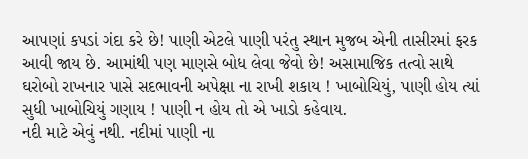આપણાં કપડાં ગંદા કરે છે! પાણી એટલે પાણી પરંતુ સ્થાન મુજબ એની તાસીરમાં ફરક આવી જાય છે. આમાંથી પણ માણસે બોધ લેવા જેવો છે! અસામાજિક તત્વો સાથે ઘરોબો રાખનાર પાસે સદભાવની અપેક્ષા ના રાખી શકાય ! ખાબોચિયું, પાણી હોય ત્યાં સુધી ખાબોચિયું ગણાય ! પાણી ન હોય તો એ ખાડો કહેવાય.
નદી માટે એવું નથી. નદીમાં પાણી ના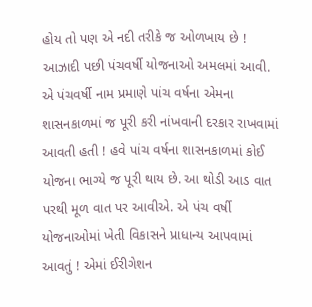હોય તો પણ એ નદી તરીકે જ ઓળખાય છે ! આઝાદી પછી પંચવર્ષી યોજનાઓ અમલમાં આવી. એ પંચવર્ષી નામ પ્રમાણે પાંચ વર્ષના એમના શાસનકાળમાં જ પૂરી કરી નાંખવાની દરકાર રાખવામાં આવતી હતી ! હવે પાંચ વર્ષના શાસનકાળમાં કોઈ યોજના ભાગ્યે જ પૂરી થાય છે. આ થોડી આડ વાત પરથી મૂળ વાત પર આવીએ. એ પંચ વર્ષી યોજનાઓમાં ખેતી વિકાસને પ્રાધાન્ય આપવામાં આવતું ! એમાં ઈરીગેશન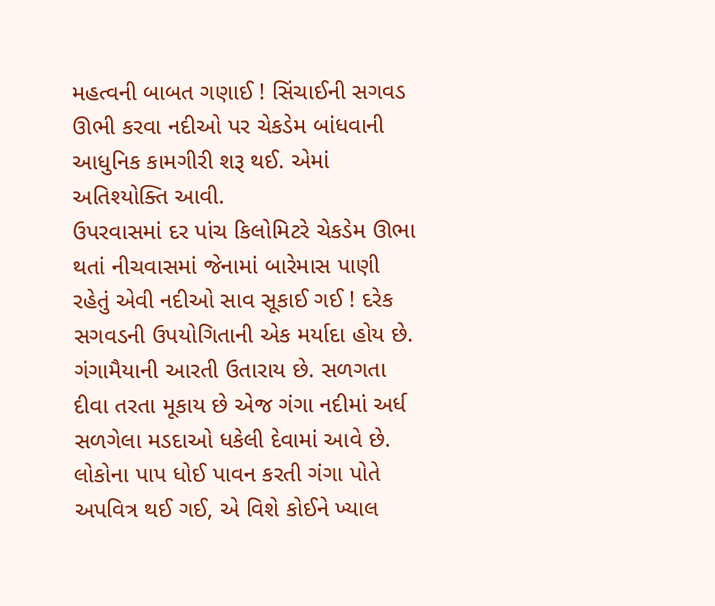મહત્વની બાબત ગણાઈ ! સિંચાઈની સગવડ ઊભી કરવા નદીઓ પર ચેકડેમ બાંધવાની આધુનિક કામગીરી શરૂ થઈ. એમાં અતિશ્યોક્તિ આવી.
ઉપરવાસમાં દર પાંચ કિલોમિટરે ચેકડેમ ઊભા થતાં નીચવાસમાં જેનામાં બારેમાસ પાણી રહેતું એવી નદીઓ સાવ સૂકાઈ ગઈ ! દરેક સગવડની ઉપયોગિતાની એક મર્યાદા હોય છે. ગંગામૈયાની આરતી ઉતારાય છે. સળગતા દીવા તરતા મૂકાય છે એજ ગંગા નદીમાં અર્ધ સળગેલા મડદાઓ ધકેલી દેવામાં આવે છે. લોકોના પાપ ધોઈ પાવન કરતી ગંગા પોતે અપવિત્ર થઈ ગઈ, એ વિશે કોઈને ખ્યાલ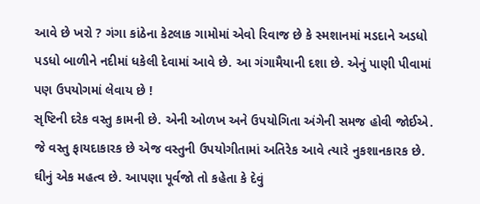આવે છે ખરો ? ગંગા કાંઠેના કેટલાક ગામોમાં એવો રિવાજ છે કે સ્મશાનમાં મડદાને અડધો પડધો બાળીને નદીમાં ધકેલી દેવામાં આવે છે. આ ગંગામૈયાની દશા છે. એનું પાણી પીવામાં પણ ઉપયોગમાં લેવાય છે !
સૃષ્ટિની દરેક વસ્તુ કામની છે. એની ઓળખ અને ઉપયોગિતા અંગેની સમજ હોવી જોઈએ. જે વસ્તુ ફાયદાકારક છે એજ વસ્તુની ઉપયોગીતામાં અતિરેક આવે ત્યારે નુકશાનકારક છે. ઘીનું એક મહત્વ છે. આપણા પૂર્વજો તો કહેતા કે દેવું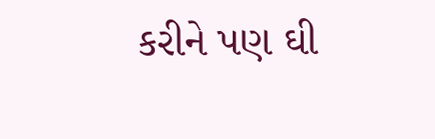કરીને પણ ઘી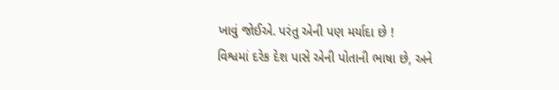ખાવું જોઈએ. પરંતુ એની પણ મર્યાદા છે !
વિશ્વમાં દરેક દેશ પાસે એની પોતાની ભાષા છે, અને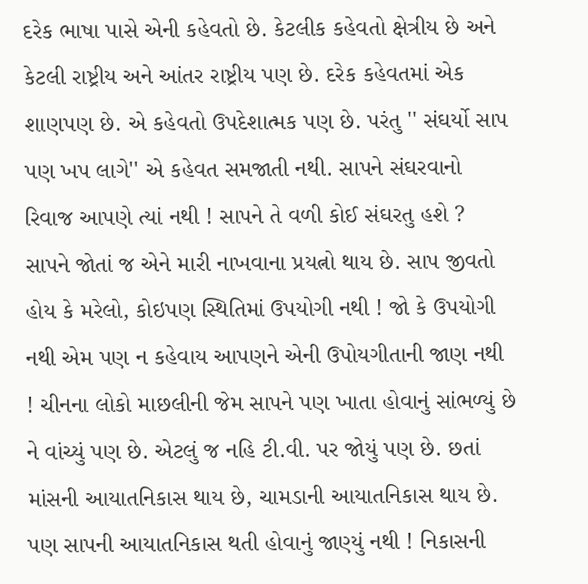દરેક ભાષા પાસે એની કહેવતો છે. કેટલીક કહેવતો ક્ષેત્રીય છે અને કેટલી રાષ્ટ્રીય અને આંતર રાષ્ટ્રીય પણ છે. દરેક કહેવતમાં એક શાણપણ છે. એ કહેવતો ઉપદેશાત્મક પણ છે. પરંતુ '' સંઘર્યો સાપ પણ ખપ લાગે'' એ કહેવત સમજાતી નથી. સાપને સંઘરવાનો રિવાજ આપણે ત્યાં નથી ! સાપને તે વળી કોઈ સંઘરતુ હશે ? સાપને જોતાં જ એને મારી નાખવાના પ્રયત્નો થાય છે. સાપ જીવતો હોય કે મરેલો, કોઇપણ સ્થિતિમાં ઉપયોગી નથી ! જો કે ઉપયોગી નથી એમ પણ ન કહેવાય આપણને એની ઉપોયગીતાની જાણ નથી ! ચીનના લોકો માછલીની જેમ સાપને પણ ખાતા હોવાનું સાંભળ્યું છે ને વાંચ્યું પણ છે. એટલું જ નહિ ટી.વી. પર જોયું પણ છે. છતાં માંસની આયાતનિકાસ થાય છે, ચામડાની આયાતનિકાસ થાય છે. પણ સાપની આયાતનિકાસ થતી હોવાનું જાણ્યું નથી ! નિકાસની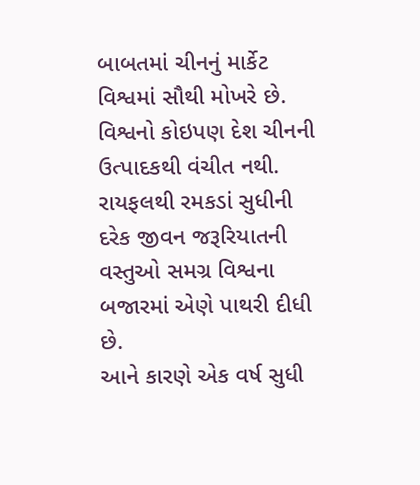બાબતમાં ચીનનું માર્કેટ વિશ્વમાં સૌથી મોખરે છે. વિશ્વનો કોઇપણ દેશ ચીનની ઉત્પાદકથી વંચીત નથી. રાયફલથી રમકડાં સુધીની દરેક જીવન જરૂરિયાતની વસ્તુઓ સમગ્ર વિશ્વના બજારમાં એણે પાથરી દીધી છે.
આને કારણે એક વર્ષ સુધી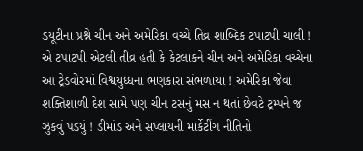ડયૂટીના પ્રશ્ને ચીન અને અમેરિકા વચ્ચે તિવ્ર શાબ્દિક ટપાટપી ચાલી ! એ ટપાટપી એટલી તીવ્ર હતી કે કેટલાકને ચીન અને અમેરિકા વચ્ચેના આ ટ્રેડવોરમાં વિશ્વયુધ્ધના ભણકારા સંભળાયા ! અમેરિકા જેવા શક્તિશાળી દેશ સામે પણ ચીન ટસનું મસ ન થતાં છેવટે ટ્રમ્પને જ ઝુકવું પડયું ! ડીમાંડ અને સપ્લાયની માર્કેટીંગ નીતિનો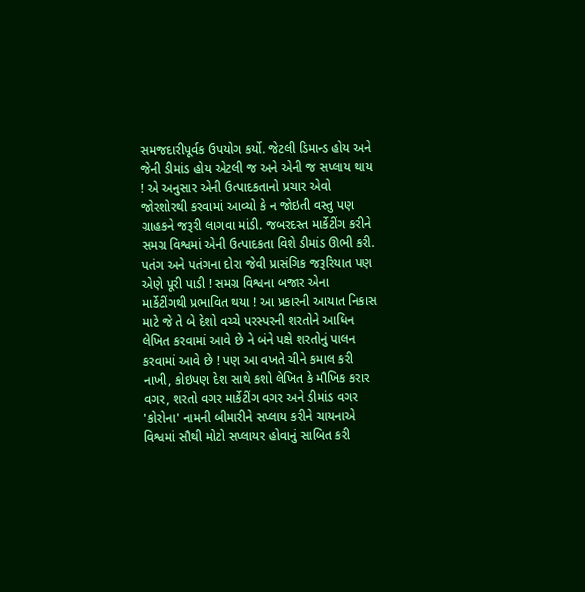સમજદારીપૂર્વક ઉપયોગ કર્યો. જેટલી ડિમાન્ડ હોય અને જેની ડીમાંડ હોય એટલી જ અને એની જ સપ્લાય થાય ! એ અનુસાર એની ઉત્પાદકતાનો પ્રચાર એવો જોરશોરથી કરવામાં આવ્યો કે ન જોઇતી વસ્તુ પણ ગ્રાહકને જરૂરી લાગવા માંડી. જબરદસ્ત માર્કેટીંગ કરીને સમગ્ર વિશ્વમાં એની ઉત્પાદકતા વિશે ડીમાંડ ઊભી કરી.
પતંગ અને પતંગના દોરા જેવી પ્રાસંગિક જરૂરિયાત પણ એણે પૂરી પાડી ! સમગ્ર વિશ્વના બજાર એના માર્કેટીંગથી પ્રભાવિત થયા ! આ પ્રકારની આયાત નિકાસ માટે જે તે બે દેશો વચ્ચે પરસ્પરની શરતોને આધિન લેખિત કરવામાં આવે છે ને બંને પક્ષે શરતોનું પાલન કરવામાં આવે છે ! પણ આ વખતે ચીને કમાલ કરી નાખી, કોઇપણ દેશ સાથે કશો લેખિત કે મૌખિક કરાર વગર, શરતો વગર માર્કેટીંગ વગર અને ડીમાંડ વગર 'કોરોના' નામની બીમારીને સપ્લાય કરીને ચાયનાએ વિશ્વમાં સૌથી મોટો સપ્લાયર હોવાનું સાબિત કરી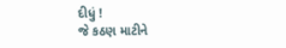દીધું !
જે કઠણ માટીને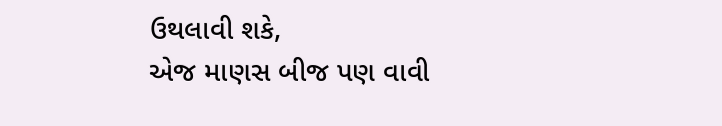ઉથલાવી શકે,
એજ માણસ બીજ પણ વાવી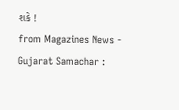શકે !
from Magazines News - Gujarat Samachar :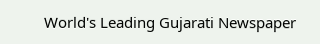World's Leading Gujarati Newspaper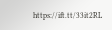https://ift.tt/33it2RL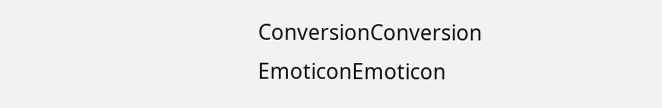ConversionConversion EmoticonEmoticon